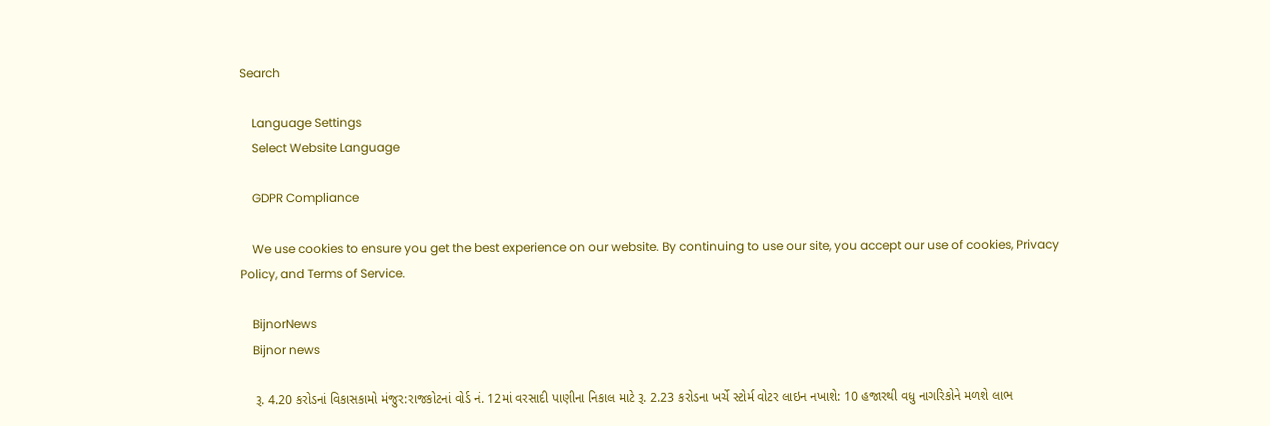Search

    Language Settings
    Select Website Language

    GDPR Compliance

    We use cookies to ensure you get the best experience on our website. By continuing to use our site, you accept our use of cookies, Privacy Policy, and Terms of Service.

    BijnorNews
    Bijnor news

    રૂ. 4.20 કરોડનાં વિકાસકામો મંજુર:રાજકોટનાં વોર્ડ નં. 12માં વરસાદી પાણીના નિકાલ માટે રૂ. 2.23 કરોડના ખર્ચે સ્ટોર્મ વોટર લાઇન નખાશે: 10 હજારથી વધુ નાગરિકોને મળશે લાભ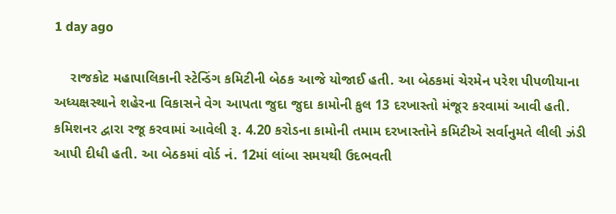1 day ago

    રાજકોટ મહાપાલિકાની સ્ટેન્ડિંગ કમિટીની બેઠક આજે યોજાઈ હતી. આ બેઠકમાં ચેરમેન પરેશ પીપળીયાના અધ્યક્ષસ્થાને શહેરના વિકાસને વેગ આપતા જુદા જુદા કામોની કુલ 13 દરખાસ્તો મંજૂર કરવામાં આવી હતી. કમિશનર દ્વારા રજૂ કરવામાં આવેલી રૂ. 4.20 કરોડના કામોની તમામ દરખાસ્તોને કમિટીએ સર્વાનુમતે લીલી ઝંડી આપી દીધી હતી. આ બેઠકમાં વોર્ડ નં. 12માં લાંબા સમયથી ઉદભવતી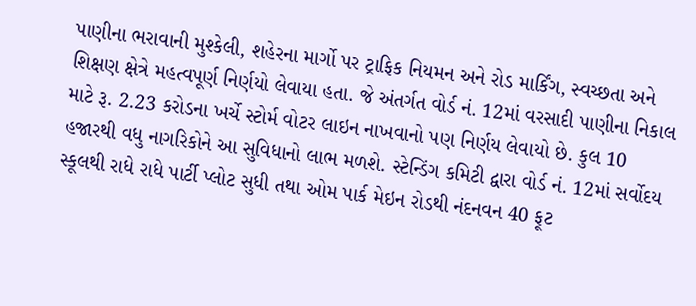પાણીના ભરાવાની મુશ્કેલી, શહેરના માર્ગો પર ટ્રાફિક નિયમન અને રોડ માર્કિંગ, સ્વચ્છતા અને શિક્ષણ ક્ષેત્રે મહત્વપૂર્ણ નિર્ણયો લેવાયા હતા. જે અંતર્ગત વોર્ડ નં. 12માં વરસાદી પાણીના નિકાલ માટે રૂ. 2.23 કરોડના ખર્ચે સ્ટોર્મ વોટર લાઇન નાખવાનો પણ નિર્ણય લેવાયો છે. કુલ 10 હજારથી વધુ નાગરિકોને આ સુવિધાનો લાભ મળશે. સ્ટેન્ડિંગ કમિટી દ્વારા વોર્ડ નં. 12માં સર્વોદય સ્કૂલથી રાધે રાધે પાર્ટી પ્લોટ સુધી તથા ઓમ પાર્ક મેઇન રોડથી નંદનવન 40 ફૂટ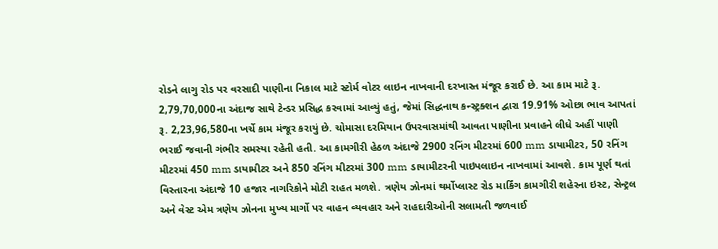રોડને લાગુ રોડ પર વરસાદી પાણીના નિકાલ માટે સ્ટોર્મ વોટર લાઇન નાખવાની દરખાસ્ત મંજૂર કરાઈ છે. આ કામ માટે રૂ. 2,79,70,000ના અંદાજ સાથે ટેન્ડર પ્રસિદ્ધ કરવામાં આવ્યું હતું, જેમાં સિદ્ધનાથ કન્સ્ટ્રક્શન દ્વારા 19.91% ઓછા ભાવ આપતાં રૂ. 2,23,96,580ના ખર્ચે કામ મંજૂર કરાયું છે. ચોમાસા દરમિયાન ઉપરવાસમાંથી આવતા પાણીના પ્રવાહને લીધે અહીં પાણી ભરાઈ જવાની ગંભીર સમસ્યા રહેતી હતી. આ કામગીરી હેઠળ અંદાજે 2900 રનિંગ મીટરમાં 600 mm ડાયામીટર, 50 રનિંગ મીટરમાં 450 mm ડાયામીટર અને 850 રનિંગ મીટરમાં 300 mm ડાયામીટરની પાઇપલાઇન નાખવામાં આવશે. કામ પૂર્ણ થતાં વિસ્તારના અંદાજે 10 હજાર નાગરિકોને મોટી રાહત મળશે. ત્રણેય ઝોનમાં થર્મોપ્લાસ્ટ રોડ માર્કિંગ કામગીરી શહેરના ઇસ્ટ, સેન્ટ્રલ અને વેસ્ટ એમ ત્રણેય ઝોનના મુખ્ય માર્ગો પર વાહન વ્યવહાર અને રાહદારીઓની સલામતી જળવાઈ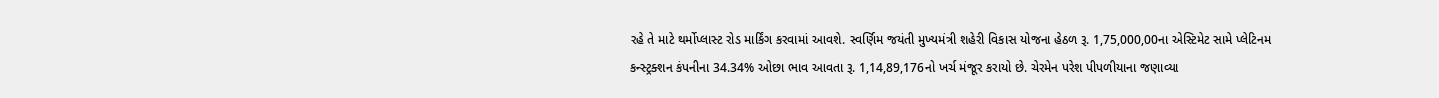રહે તે માટે થર્મોપ્લાસ્ટ રોડ માર્કિંગ કરવામાં આવશે. સ્વર્ણિમ જયંતી મુખ્યમંત્રી શહેરી વિકાસ યોજના હેઠળ રૂ. 1,75,000,00ના એસ્ટિમેટ સામે પ્લેટિનમ કન્સ્ટ્રક્શન કંપનીના 34.34% ઓછા ભાવ આવતા રૂ. 1,14,89,176નો ખર્ચ મંજૂર કરાયો છે. ચેરમેન પરેશ પીપળીયાના જણાવ્યા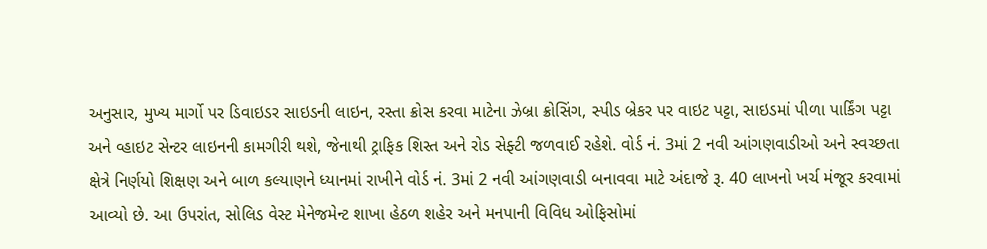અનુસાર, મુખ્ય માર્ગો પર ડિવાઇડર સાઇડની લાઇન, રસ્તા ક્રોસ કરવા માટેના ઝેબ્રા ક્રોસિંગ, સ્પીડ બ્રેકર પર વાઇટ પટ્ટા, સાઇડમાં પીળા પાર્કિંગ પટ્ટા અને વ્હાઇટ સેન્ટર લાઇનની કામગીરી થશે, જેનાથી ટ્રાફિક શિસ્ત અને રોડ સેફ્ટી જળવાઈ રહેશે. વોર્ડ નં. 3માં 2 નવી આંગણવાડીઓ અને સ્વચ્છતા ક્ષેત્રે નિર્ણયો શિક્ષણ અને બાળ કલ્યાણને ધ્યાનમાં રાખીને વોર્ડ નં. 3માં 2 નવી આંગણવાડી બનાવવા માટે અંદાજે રૂ. 40 લાખનો ખર્ચ મંજૂર કરવામાં આવ્યો છે. આ ઉપરાંત, સોલિડ વેસ્ટ મેનેજમેન્ટ શાખા હેઠળ શહેર અને મનપાની વિવિધ ઓફિસોમાં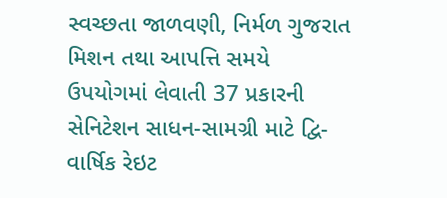સ્વચ્છતા જાળવણી, નિર્મળ ગુજરાત મિશન તથા આપત્તિ સમયે ઉપયોગમાં લેવાતી 37 પ્રકારની સેનિટેશન સાધન-સામગ્રી માટે દ્વિ-વાર્ષિક રેઇટ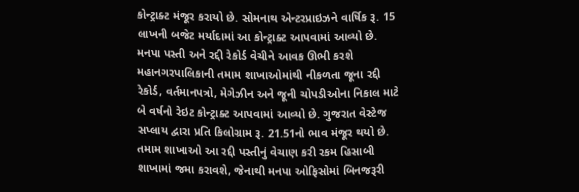કોન્ટ્રાક્ટ મંજૂર કરાયો છે. સોમનાથ એન્ટરપ્રાઇઝને વાર્ષિક રૂ. 15 લાખની બજેટ મર્યાદામાં આ કોન્ટ્રાક્ટ આપવામાં આવ્યો છે. મનપા પસ્તી અને રદ્દી રેકોર્ડ વેચીને આવક ઊભી કરશે મહાનગરપાલિકાની તમામ શાખાઓમાંથી નીકળતા જૂના રદ્દી રેકોર્ડ, વર્તમાનપત્રો, મેગેઝીન અને જૂની ચોપડીઓના નિકાલ માટે બે વર્ષનો રેઇટ કોન્ટ્રાક્ટ આપવામાં આવ્યો છે. ગુજરાત વેસ્ટેજ સપ્લાય દ્વારા પ્રતિ કિલોગ્રામ રૂ. 21.51નો ભાવ મંજૂર થયો છે. તમામ શાખાઓ આ રદ્દી પસ્તીનું વેચાણ કરી રકમ હિસાબી શાખામાં જમા કરાવશે, જેનાથી મનપા ઓફિસોમાં બિનજરૂરી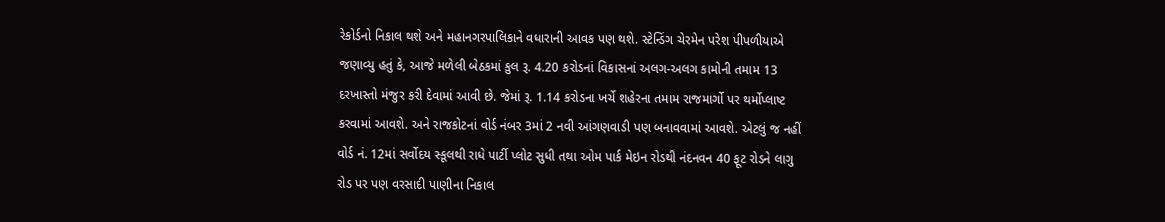રેકોર્ડનો નિકાલ થશે અને મહાનગરપાલિકાને વધારાની આવક પણ થશે. સ્ટેન્ડિંગ ચેરમેન પરેશ પીપળીયાએ જણાવ્યુ હતું કે, આજે મળેલી બેઠકમાં કુલ રૂ. 4.20 કરોડનાં વિકાસનાં અલગ-અલગ કામોની તમામ 13 દરખાસ્તો મંજુર કરી દેવામાં આવી છે. જેમાં રૂ. 1.14 કરોડના ખર્ચે શહેરના તમામ રાજમાર્ગો પર થર્મોપ્લાષ્ટ કરવામાં આવશે. અને રાજકોટનાં વોર્ડ નંબર 3માં 2 નવી આંગણવાડી પણ બનાવવામાં આવશે. એટલું જ નહીં વોર્ડ નં. 12માં સર્વોદય સ્કૂલથી રાધે પાર્ટી પ્લોટ સુધી તથા ઓમ પાર્ક મેઇન રોડથી નંદનવન 40 ફૂટ રોડને લાગુ રોડ પર પણ વરસાદી પાણીના નિકાલ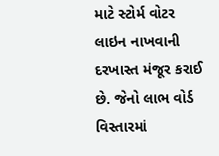માટે સ્ટોર્મ વોટર લાઇન નાખવાની દરખાસ્ત મંજૂર કરાઈ છે. જેનો લાભ વોર્ડ વિસ્તારમાં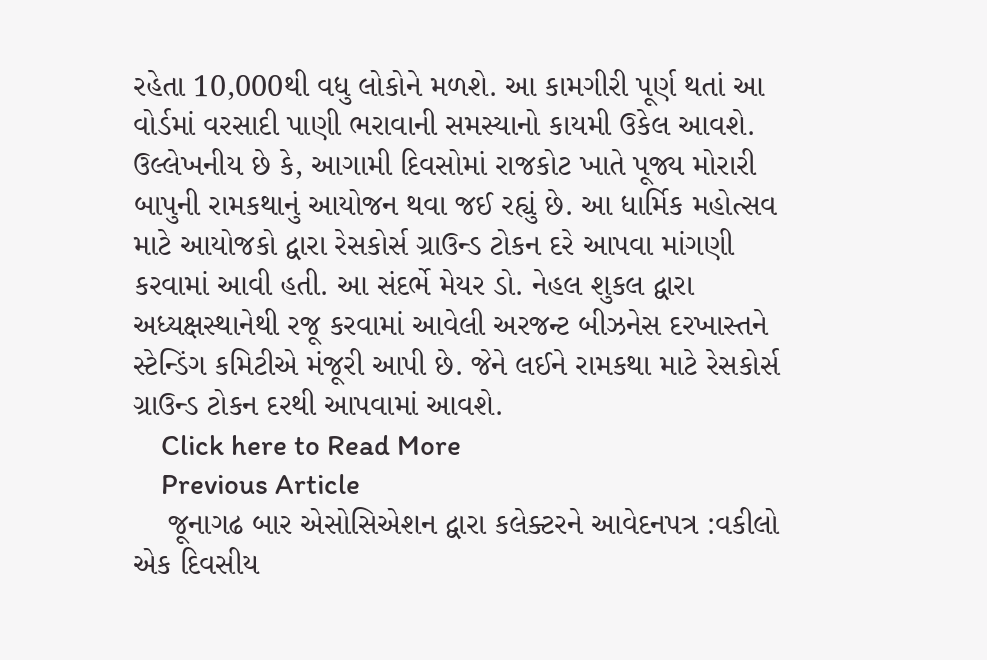રહેતા 10,000થી વધુ લોકોને મળશે. આ કામગીરી પૂર્ણ થતાં આ વોર્ડમાં વરસાદી પાણી ભરાવાની સમસ્યાનો કાયમી ઉકેલ આવશે. ઉલ્લેખનીય છે કે, આગામી દિવસોમાં રાજકોટ ખાતે પૂજ્ય મોરારી બાપુની રામકથાનું આયોજન થવા જઈ રહ્યું છે. આ ધાર્મિક મહોત્સવ માટે આયોજકો દ્વારા રેસકોર્સ ગ્રાઉન્ડ ટોકન દરે આપવા માંગણી કરવામાં આવી હતી. આ સંદર્ભે મેયર ડો. નેહલ શુકલ દ્વારા અધ્યક્ષસ્થાનેથી રજૂ કરવામાં આવેલી અરજન્ટ બીઝનેસ દરખાસ્તને સ્ટેન્ડિંગ કમિટીએ મંજૂરી આપી છે. જેને લઈને રામકથા માટે રેસકોર્સ ગ્રાઉન્ડ ટોકન દરથી આપવામાં આવશે.
    Click here to Read More
    Previous Article
    જૂનાગઢ બાર એસોસિએશન દ્વારા કલેક્ટરને આવેદનપત્ર :વકીલો એક દિવસીય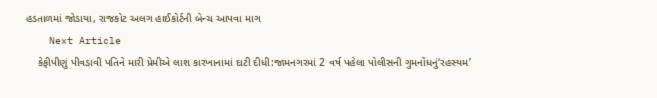હડતાળમાં જોડાયા, રાજકોટ અલગ હાઈકોર્ટની બેન્ચ આપવા માગ
    Next Article
    કેફીપીણું પીવડાવી પતિને મારી પ્રેમીએ લાશ કારખાનામાં દાટી દીધી:જામનગરમાં 2 વર્ષ પહેલા પોલીસની ગુમનોંધનું‘રહસ્યમ’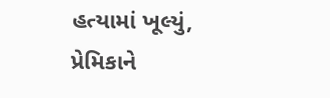હત્યામાં ખૂલ્યું, પ્રેમિકાને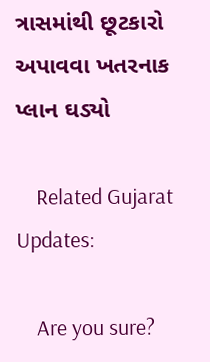ત્રાસમાંથી છૂટકારો અપાવવા ખતરનાક પ્લાન ઘડ્યો

    Related Gujarat Updates:

    Are you sure?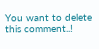You want to delete this comment..!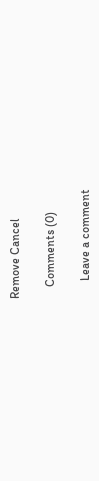Remove Cancel

    Comments (0)

      Leave a comment